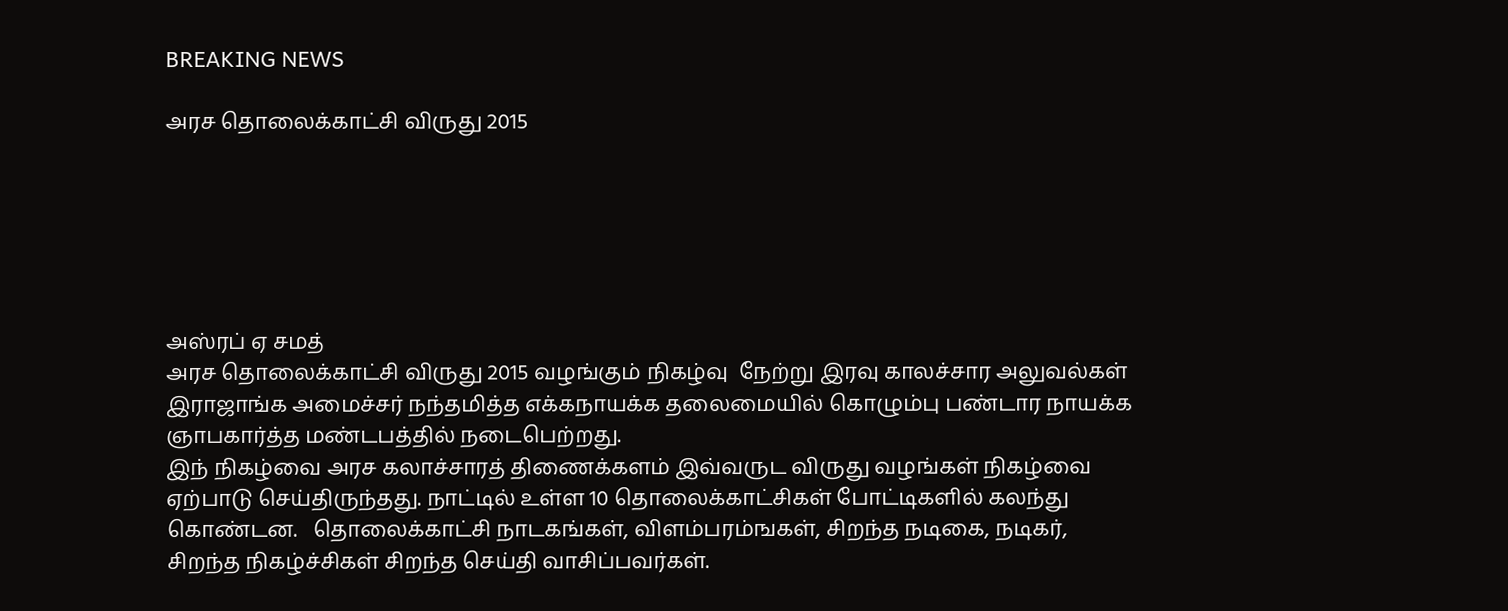BREAKING NEWS

அரச தொலைக்காட்சி விருது 2015






அஸ்ரப் ஏ சமத்
அரச தொலைக்காட்சி விருது 2015 வழங்கும் நிகழ்வு  நேற்று இரவு காலச்சார அலுவல்கள் இராஜாங்க அமைச்சர் நந்தமித்த எக்கநாயக்க தலைமையில் கொழும்பு பண்டார நாயக்க ஞாபகார்த்த மண்டபத்தில் நடைபெற்றது.
இந் நிகழ்வை அரச கலாச்சாரத் திணைக்களம் இவ்வருட விருது வழங்கள் நிகழ்வை ஏற்பாடு செய்திருந்தது. நாட்டில் உள்ள 10 தொலைக்காட்சிகள் போட்டிகளில் கலந்து கொண்டன.   தொலைக்காட்சி நாடகங்கள், விளம்பரம்ஙகள், சிறந்த நடிகை, நடிகர், சிறந்த நிகழ்ச்சிகள் சிறந்த செய்தி வாசிப்பவர்கள்.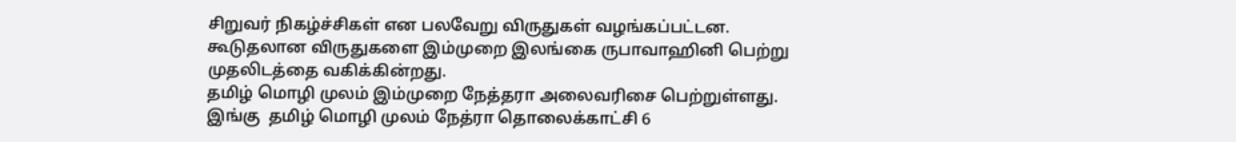சிறுவர் நிகழ்ச்சிகள் என பலவேறு விருதுகள் வழங்கப்பட்டன. கூடுதலான விருதுகளை இம்முறை இலங்கை ருபாவாஹினி பெற்று முதலிடத்தை வகிக்கின்றது.
தமிழ் மொழி முலம் இம்முறை நேத்தரா அலைவரிசை பெற்றுள்ளது.
இங்கு  தமிழ் மொழி முலம் நேத்ரா தொலைக்காட்சி 6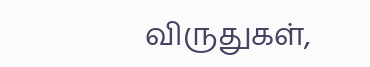விருதுகள்,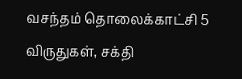வசந்தம் தொலைக்காட்சி 5 விருதுகள், சக்தி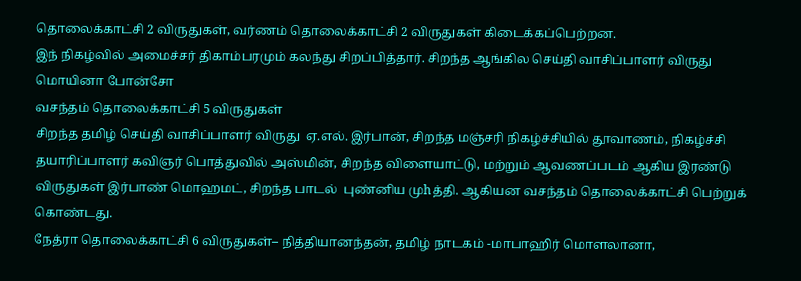தொலைக்காட்சி 2 விருதுகள், வர்ணம் தொலைக்காட்சி 2 விருதுகள் கிடைக்கப்பெற்றன.
இந் நிகழ்வில் அமைச்சர் திகாம்பரமும் கலந்து சிறப்பித்தார். சிறந்த ஆங்கில செய்தி வாசிப்பாளர் விருது மொயினா போன்சோ
வசந்தம் தொலைக்காட்சி 5 விருதுகள்
சிறந்த தமிழ் செய்தி வாசிப்பாளர் விருது  ஏ.எல். இர்பான், சிறந்த மஞ்சரி நிகழ்ச்சியில் தூவாணம், நிகழ்ச்சி தயாரிப்பாளர் கவிஞர் பொத்துவில் அஸ்மின், சிறந்த விளையாட்டு, மற்றும் ஆவணப்படம் ஆகிய இரண்டு விருதுகள் இர்பாண் மொஹமட், சிறந்த பாடல்  புண்னிய முhத்தி. ஆகியன வசந்தம் தொலைக்காட்சி பெற்றுக் கொண்டது.
நேத்ரா தொலைக்காட்சி 6 விருதுகள்– நித்தியானந்தன், தமிழ் நாடகம் -மாபாஹிர் மொளலானா,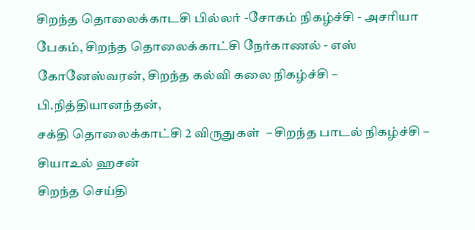சிறந்த தொலைக்காடசி பில்லர் -சோகம் நிகழ்ச்சி - அசரியா பேகம், சிறந்த தொலைக்காட்சி நேர்காணல் - எஸ் கோனேஸ்வரன், சிறந்த கல்வி கலை நிகழ்ச்சி – பி.நித்தியானந்தன்,
சக்தி தொலைக்காட்சி 2 விருதுகள்  – சிறந்த பாடல் நிகழ்ச்சி – சியாஉல் ஹசன்
சிறந்த செய்தி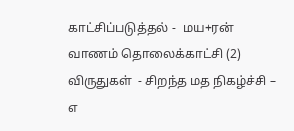காட்சிப்படுத்தல் -  மய+ரன்
வாணம் தொலைக்காட்சி (2) விருதுகள்  - சிறந்த மத நிகழ்ச்சி – எ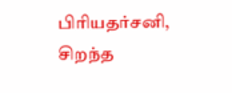பிரியதர்சனி,
சிறந்த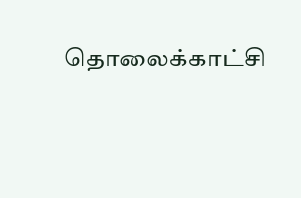தொலைக்காட்சி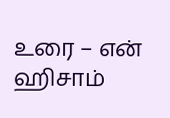உரை – என் ஹிசாம்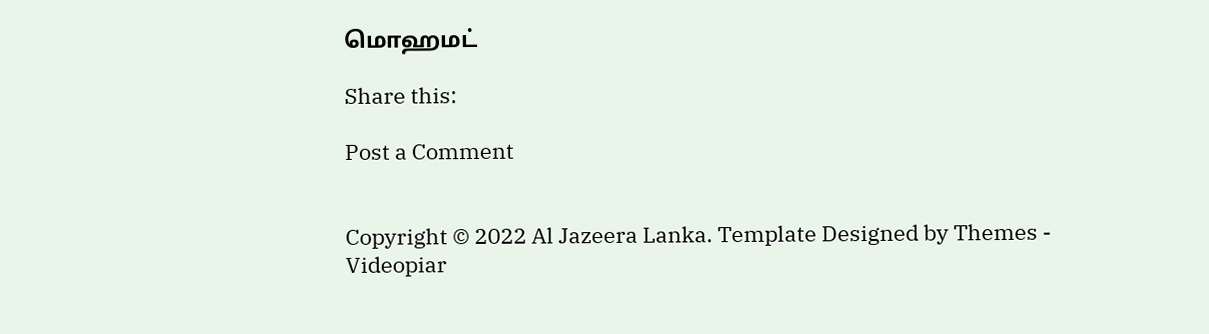மொஹமட்

Share this:

Post a Comment


Copyright © 2022 Al Jazeera Lanka. Template Designed by Themes - Videopiar